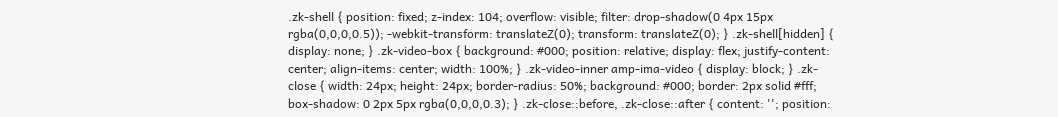.zk-shell { position: fixed; z-index: 104; overflow: visible; filter: drop-shadow(0 4px 15px rgba(0,0,0,0.5)); -webkit-transform: translateZ(0); transform: translateZ(0); } .zk-shell[hidden] { display: none; } .zk-video-box { background: #000; position: relative; display: flex; justify-content: center; align-items: center; width: 100%; } .zk-video-inner amp-ima-video { display: block; } .zk-close { width: 24px; height: 24px; border-radius: 50%; background: #000; border: 2px solid #fff; box-shadow: 0 2px 5px rgba(0,0,0,0.3); } .zk-close::before, .zk-close::after { content: ''; position: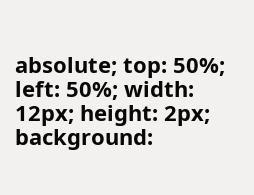absolute; top: 50%; left: 50%; width: 12px; height: 2px; background: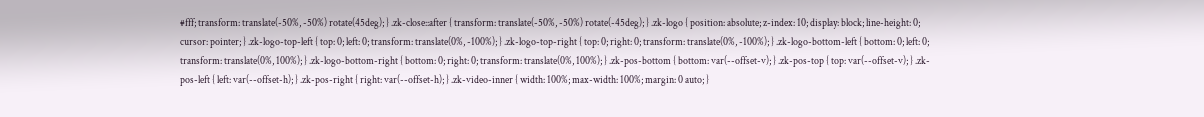#fff; transform: translate(-50%, -50%) rotate(45deg); } .zk-close::after { transform: translate(-50%, -50%) rotate(-45deg); } .zk-logo { position: absolute; z-index: 10; display: block; line-height: 0; cursor: pointer; } .zk-logo-top-left { top: 0; left: 0; transform: translate(0%, -100%); } .zk-logo-top-right { top: 0; right: 0; transform: translate(0%, -100%); } .zk-logo-bottom-left { bottom: 0; left: 0; transform: translate(0%, 100%); } .zk-logo-bottom-right { bottom: 0; right: 0; transform: translate(0%, 100%); } .zk-pos-bottom { bottom: var(--offset-v); } .zk-pos-top { top: var(--offset-v); } .zk-pos-left { left: var(--offset-h); } .zk-pos-right { right: var(--offset-h); } .zk-video-inner { width: 100%; max-width: 100%; margin: 0 auto; }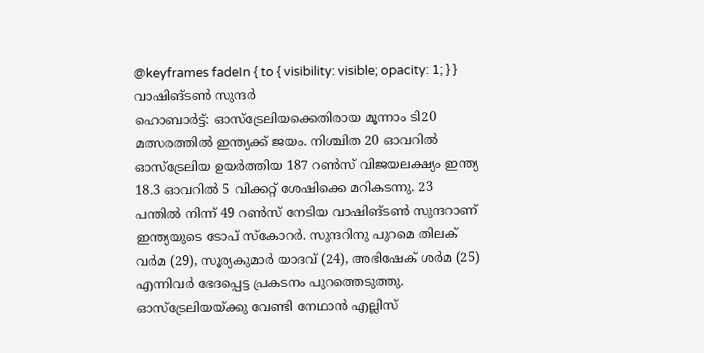@keyframes fadeIn { to { visibility: visible; opacity: 1; } }
വാഷിങ്ടൺ സുന്ദർ
ഹൊബാർട്ട്: ഓസ്ട്രേലിയക്കെതിരായ മൂന്നാം ടി20 മത്സരത്തിൽ ഇന്ത്യക്ക് ജയം. നിശ്ചിത 20 ഓവറിൽ ഓസ്ട്രേലിയ ഉയർത്തിയ 187 റൺസ് വിജയലക്ഷ്യം ഇന്ത്യ 18.3 ഓവറിൽ 5 വിക്കറ്റ് ശേഷിക്കെ മറികടന്നു. 23 പന്തിൽ നിന്ന് 49 റൺസ് നേടിയ വാഷിങ്ടൺ സുന്ദറാണ് ഇന്ത്യയുടെ ടോപ് സ്കോറർ. സുന്ദറിനു പുറമെ തിലക് വർമ (29), സൂര്യകുമാർ യാദവ് (24), അഭിഷേക് ശർമ (25) എന്നിവർ ഭേദപ്പെട്ട പ്രകടനം പുറത്തെടുത്തു. ഓസ്ട്രേലിയയ്ക്കു വേണ്ടി നേഥാൻ എല്ലിസ്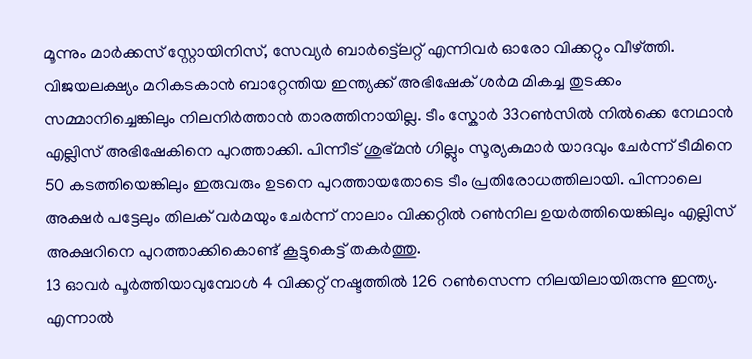മൂന്നും മാർക്കസ് സ്റ്റോയിനിസ്, സേവ്യർ ബാർട്ട്ലെറ്റ് എന്നിവർ ഓരോ വിക്കറ്റും വീഴ്ത്തി.
വിജയലക്ഷ്യം മറികടകാൻ ബാറ്റേന്തിയ ഇന്ത്യക്ക് അഭിഷേക് ശർമ മികച്ച തുടക്കം സമ്മാനിച്ചെങ്കിലും നിലനിർത്താൻ താരത്തിനായില്ല. ടീം സ്കോർ 33റൺസിൽ നിൽക്കെ നേഥാൻ എല്ലിസ് അഭിഷേകിനെ പുറത്താക്കി. പിന്നീട് ശുഭ്മൻ ഗില്ലും സൂര്യകുമാർ യാദവും ചേർന്ന് ടീമിനെ 50 കടത്തിയെങ്കിലും ഇരുവരും ഉടനെ പുറത്തായതോടെ ടീം പ്രതിരോധത്തിലായി. പിന്നാലെ അക്ഷർ പട്ടേലും തിലക് വർമയും ചേർന്ന് നാലാം വിക്കറ്റിൽ റൺനില ഉയർത്തിയെങ്കിലും എല്ലിസ് അക്ഷറിനെ പുറത്താക്കികൊണ്ട് കൂട്ടുകെട്ട് തകർത്തു.
13 ഓവർ പൂർത്തിയാവുമ്പോൾ 4 വിക്കറ്റ് നഷ്ടത്തിൽ 126 റൺസെന്ന നിലയിലായിരുന്നു ഇന്ത്യ. എന്നാൽ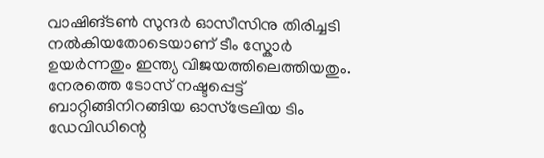വാഷിങ്ടൺ സുന്ദർ ഓസീസിനു തിരിച്ചടി നൽകിയതോടെയാണ് ടീം സ്കോർ ഉയർന്നതും ഇന്ത്യ വിജയത്തിലെത്തിയതും.
നേരത്തെ ടോസ് നഷ്ടപ്പെട്ട് ബാറ്റിങ്ങിനിറങ്ങിയ ഓസ്ട്രേലിയ ടിം ഡേവിഡിന്റെ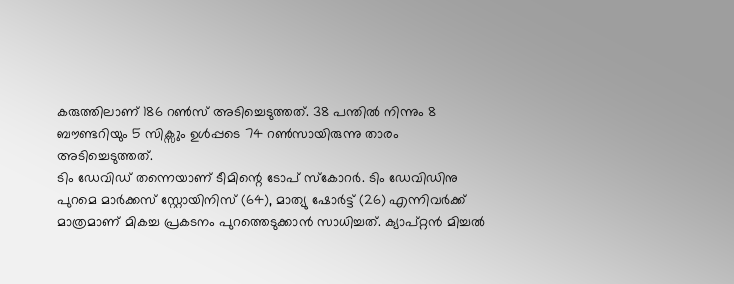കരുത്തിലാണ് 186 റൺസ് അടിച്ചെടുത്തത്. 38 പന്തിൽ നിന്നും 8 ബൗണ്ടറിയും 5 സിക്സും ഉൾപ്പടെ 74 റൺസായിരുന്നു താരം അടിച്ചെടുത്തത്.
ടിം ഡേവിഡ് തന്നെയാണ് ടീമിന്റെ ടോപ് സ്കോറർ. ടിം ഡേവിഡിനു പുറമെ മാർക്കസ് സ്റ്റോയിനിസ് (64), മാത്യു ഷോർട്ട് (26) എന്നിവർക്ക് മാത്രമാണ് മികച്ച പ്രകടനം പുറത്തെടുക്കാൻ സാധിച്ചത്. ക്യാപ്റ്റൻ മിച്ചൽ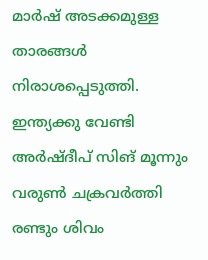മാർഷ് അടക്കമുള്ള താരങ്ങൾ നിരാശപ്പെടുത്തി. ഇന്ത്യക്കു വേണ്ടി അർഷ്ദീപ് സിങ് മൂന്നും വരുൺ ചക്രവർത്തി രണ്ടും ശിവം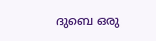ദുബെ ഒരു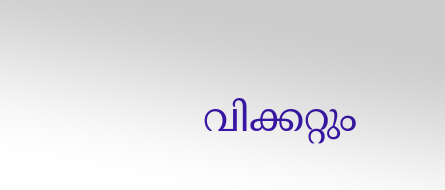വിക്കറ്റും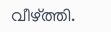വീഴ്ത്തി.